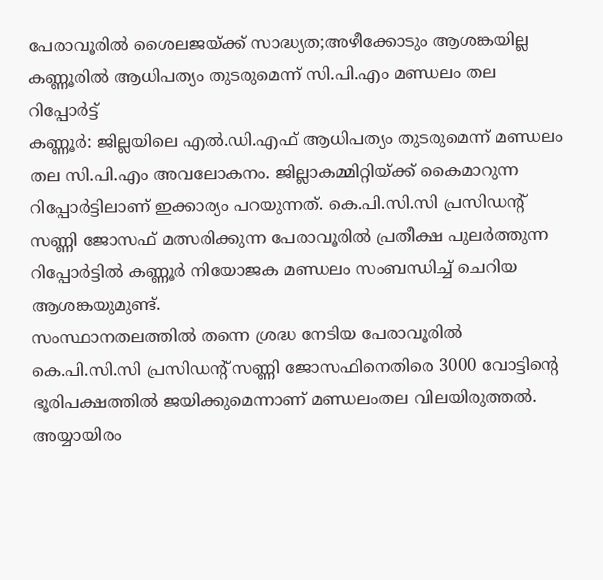പേരാവൂരിൽ ശൈലജയ്ക്ക് സാദ്ധ്യത;അഴീക്കോടും ആശങ്കയില്ല കണ്ണൂരിൽ ആധിപത്യം തുടരുമെന്ന് സി.പി.എം മണ്ഡലം തല റിപ്പോർട്ട്
കണ്ണൂർ: ജില്ലയിലെ എൽ.ഡി.എഫ് ആധിപത്യം തുടരുമെന്ന് മണ്ഡലം തല സി.പി.എം അവലോകനം. ജില്ലാകമ്മിറ്റിയ്ക്ക് കൈമാറുന്ന റിപ്പോർട്ടിലാണ് ഇക്കാര്യം പറയുന്നത്. കെ.പി.സി.സി പ്രസിഡന്റ് സണ്ണി ജോസഫ് മത്സരിക്കുന്ന പേരാവൂരിൽ പ്രതീക്ഷ പുലർത്തുന്ന റിപ്പോർട്ടിൽ കണ്ണൂർ നിയോജക മണ്ഡലം സംബന്ധിച്ച് ചെറിയ ആശങ്കയുമുണ്ട്.
സംസ്ഥാനതലത്തിൽ തന്നെ ശ്രദ്ധ നേടിയ പേരാവൂരിൽ കെ.പി.സി.സി പ്രസിഡന്റ് സണ്ണി ജോസഫിനെതിരെ 3000 വോട്ടിന്റെ ഭൂരിപക്ഷത്തിൽ ജയിക്കുമെന്നാണ് മണ്ഡലംതല വിലയിരുത്തൽ. അയ്യായിരം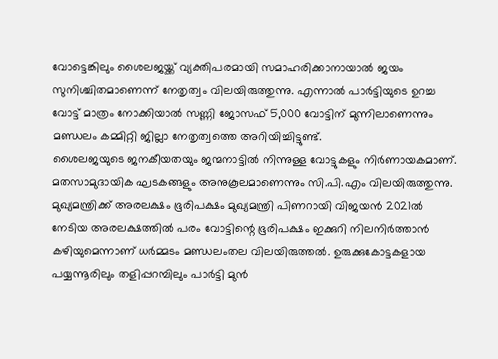വോട്ടെങ്കിലും ശൈലജയ്ക്ക് വ്യക്തിപരമായി സമാഹരിക്കാനായാൽ ജയം സുനിശ്ചിതമാണെന്ന് നേതൃത്വം വിലയിരുത്തുന്നു. എന്നാൽ പാർട്ടിയുടെ ഉറച്ച വോട്ട് മാത്രം നോക്കിയാൽ സണ്ണി ജോസഫ് 5,000 വോട്ടിന് മുന്നിലാണെന്നും മണ്ഡലം കമ്മിറ്റി ജില്ലാ നേതൃത്വത്തെ അറിയിച്ചിട്ടുണ്ട്.
ശൈലജയുടെ ജനകീയതയും ജന്മനാട്ടിൽ നിന്നുള്ള വോട്ടുകളും നിർണായകമാണ്. മതസാമുദായിക ഘടകങ്ങളും അനുകൂലമാണെന്നും സി.പി.എം വിലയിരുത്തുന്നു.
മുഖ്യമന്ത്രിക്ക് അരലക്ഷം ഭൂരിപക്ഷം മുഖ്യമന്ത്രി പിണറായി വിജയൻ 2021ൽ നേടിയ അരലക്ഷത്തിൽ പരം വോട്ടിന്റെ ഭൂരിപക്ഷം ഇക്കുറി നിലനിർത്താൻ കഴിയുമെന്നാണ് ധർമ്മടം മണ്ഡലംതല വിലയിരുത്തൽ. ഉരുക്കുകോട്ടകളായ പയ്യന്നൂരിലും തളിപ്പറമ്പിലും പാർട്ടി മുൻ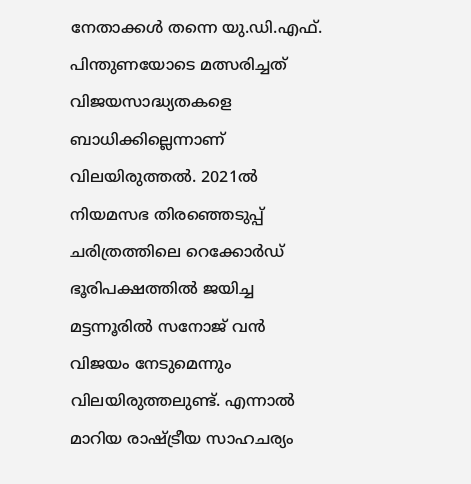നേതാക്കൾ തന്നെ യു.ഡി.എഫ്. പിന്തുണയോടെ മത്സരിച്ചത് വിജയസാദ്ധ്യതകളെ ബാധിക്കില്ലെന്നാണ് വിലയിരുത്തൽ. 2021ൽ നിയമസഭ തിരഞ്ഞെടുപ്പ് ചരിത്രത്തിലെ റെക്കോർഡ് ഭൂരിപക്ഷത്തിൽ ജയിച്ച മട്ടന്നൂരിൽ സനോജ് വൻ വിജയം നേടുമെന്നും വിലയിരുത്തലുണ്ട്. എന്നാൽ മാറിയ രാഷ്ട്രീയ സാഹചര്യം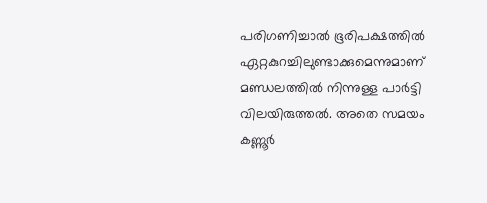പരിഗണിച്ചാൽ ഭൂരിപക്ഷത്തിൽ ഏറ്റകുറച്ചിലുണ്ടാക്കുമെന്നുമാണ് മണ്ഡലത്തിൽ നിന്നുള്ള പാർട്ടി വിലയിരുത്തൽ. അതെ സമയം കണ്ണൂർ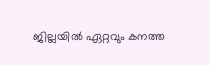ജില്ലയിൽ ഏറ്റവും കനത്ത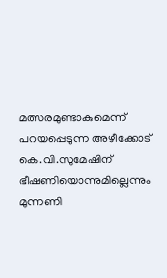മത്സരമുണ്ടാകുമെന്ന് പറയപ്പെടുന്ന അഴീക്കോട് കെ.വി.സുമേഷിന് ഭീഷണിയൊന്നുമില്ലെന്നും മുന്നണി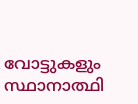വോട്ടുകളും സ്ഥാനാത്ഥി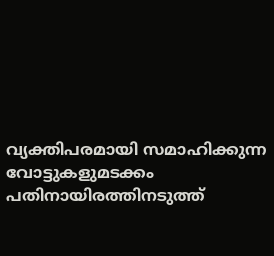വ്യക്തിപരമായി സമാഹിക്കുന്ന വോട്ടുകളുമടക്കം പതിനായിരത്തിനടുത്ത്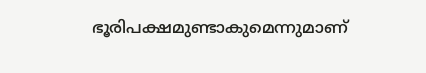ഭൂരിപക്ഷമുണ്ടാകുമെന്നുമാണ്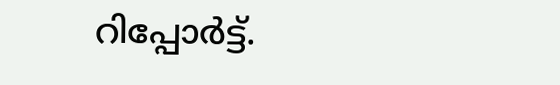റിപ്പോർട്ട്.